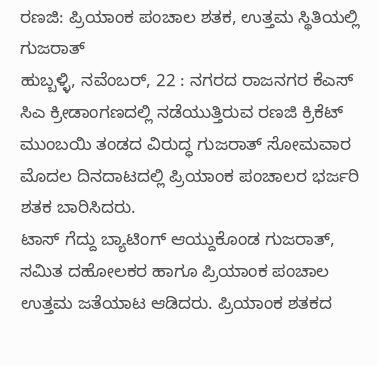ರಣಜಿ: ಪ್ರಿಯಾಂಕ ಪಂಚಾಲ ಶತಕ, ಉತ್ತಮ ಸ್ಥಿತಿಯಲ್ಲಿ ಗುಜರಾತ್
ಹುಬ್ಬಳ್ಳಿ, ನವೆಂಬರ್, 22 : ನಗರದ ರಾಜನಗರ ಕೆಎಸ್ ಸಿಎ ಕ್ರೀಡಾಂಗಣದಲ್ಲಿ ನಡೆಯುತ್ತಿರುವ ರಣಜಿ ಕ್ರಿಕೆಟ್ ಮುಂಬಯಿ ತಂಡದ ವಿರುದ್ಧ ಗುಜರಾತ್ ಸೋಮವಾರ ಮೊದಲ ದಿನದಾಟದಲ್ಲಿ ಪ್ರಿಯಾಂಕ ಪಂಚಾಲರ ಭರ್ಜರಿ ಶತಕ ಬಾರಿಸಿದರು.
ಟಾಸ್ ಗೆದ್ದು ಬ್ಯಾಟಿಂಗ್ ಆಯ್ದುಕೊಂಡ ಗುಜರಾತ್, ಸಮಿತ ದಹೋಲಕರ ಹಾಗೂ ಪ್ರಿಯಾಂಕ ಪಂಚಾಲ ಉತ್ತಮ ಜತೆಯಾಟ ಆಡಿದರು. ಪ್ರಿಯಾಂಕ ಶತಕದ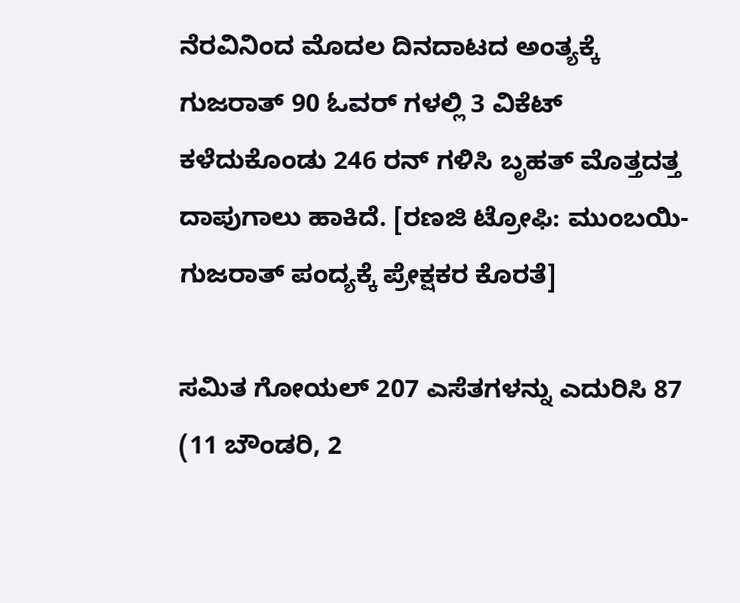ನೆರವಿನಿಂದ ಮೊದಲ ದಿನದಾಟದ ಅಂತ್ಯಕ್ಕೆ ಗುಜರಾತ್ 90 ಓವರ್ ಗಳಲ್ಲಿ 3 ವಿಕೆಟ್ ಕಳೆದುಕೊಂಡು 246 ರನ್ ಗಳಿಸಿ ಬೃಹತ್ ಮೊತ್ತದತ್ತ ದಾಪುಗಾಲು ಹಾಕಿದೆ. [ರಣಜಿ ಟ್ರೋಫಿ: ಮುಂಬಯಿ-ಗುಜರಾತ್ ಪಂದ್ಯಕ್ಕೆ ಪ್ರೇಕ್ಷಕರ ಕೊರತೆ]

ಸಮಿತ ಗೋಯಲ್ 207 ಎಸೆತಗಳನ್ನು ಎದುರಿಸಿ 87 (11 ಬೌಂಡರಿ, 2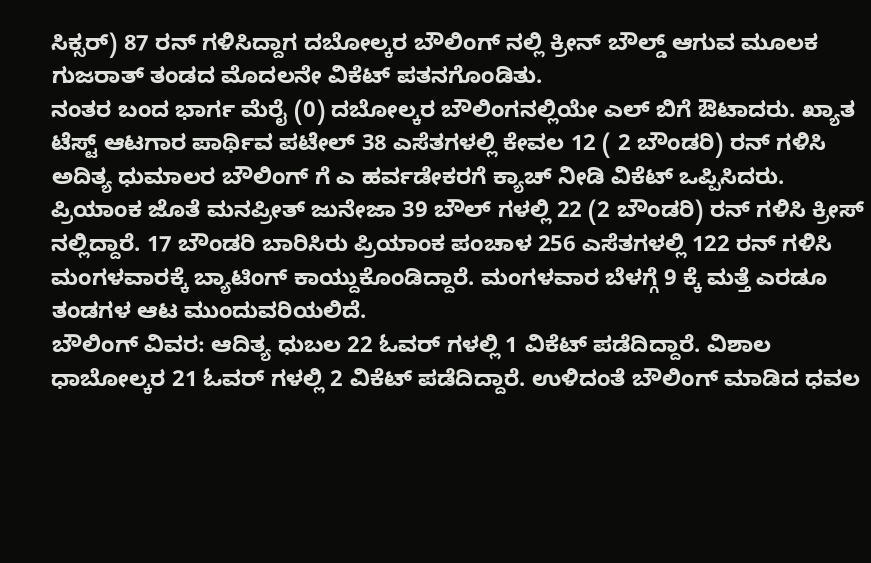ಸಿಕ್ಸರ್) 87 ರನ್ ಗಳಿಸಿದ್ದಾಗ ದಬೋಲ್ಕರ ಬೌಲಿಂಗ್ ನಲ್ಲಿ ಕ್ರೀನ್ ಬೌಲ್ಡ್ ಆಗುವ ಮೂಲಕ ಗುಜರಾತ್ ತಂಡದ ಮೊದಲನೇ ವಿಕೆಟ್ ಪತನಗೊಂಡಿತು.
ನಂತರ ಬಂದ ಭಾರ್ಗ ಮೆರೈ (0) ದಬೋಲ್ಕರ ಬೌಲಿಂಗನಲ್ಲಿಯೇ ಎಲ್ ಬಿಗೆ ಔಟಾದರು. ಖ್ಯಾತ ಟೆಸ್ಟ್ ಆಟಗಾರ ಪಾರ್ಥಿವ ಪಟೇಲ್ 38 ಎಸೆತಗಳಲ್ಲಿ ಕೇವಲ 12 ( 2 ಬೌಂಡರಿ) ರನ್ ಗಳಿಸಿ ಅದಿತ್ಯ ಧುಮಾಲರ ಬೌಲಿಂಗ್ ಗೆ ಎ ಹರ್ವಡೇಕರಗೆ ಕ್ಯಾಚ್ ನೀಡಿ ವಿಕೆಟ್ ಒಪ್ಪಿಸಿದರು.
ಪ್ರಿಯಾಂಕ ಜೊತೆ ಮನಪ್ರೀತ್ ಜುನೇಜಾ 39 ಬೌಲ್ ಗಳಲ್ಲಿ 22 (2 ಬೌಂಡರಿ) ರನ್ ಗಳಿಸಿ ಕ್ರೀಸ್ ನಲ್ಲಿದ್ದಾರೆ. 17 ಬೌಂಡರಿ ಬಾರಿಸಿರು ಪ್ರಿಯಾಂಕ ಪಂಚಾಳ 256 ಎಸೆತಗಳಲ್ಲಿ 122 ರನ್ ಗಳಿಸಿ ಮಂಗಳವಾರಕ್ಕೆ ಬ್ಯಾಟಿಂಗ್ ಕಾಯ್ದುಕೊಂಡಿದ್ದಾರೆ. ಮಂಗಳವಾರ ಬೆಳಗ್ಗೆ 9 ಕ್ಕೆ ಮತ್ತೆ ಎರಡೂ ತಂಡಗಳ ಆಟ ಮುಂದುವರಿಯಲಿದೆ.
ಬೌಲಿಂಗ್ ವಿವರ: ಆದಿತ್ಯ ಧುಬಲ 22 ಓವರ್ ಗಳಲ್ಲಿ 1 ವಿಕೆಟ್ ಪಡೆದಿದ್ದಾರೆ. ವಿಶಾಲ ಧಾಬೋಲ್ಕರ 21 ಓವರ್ ಗಳಲ್ಲಿ 2 ವಿಕೆಟ್ ಪಡೆದಿದ್ದಾರೆ. ಉಳಿದಂತೆ ಬೌಲಿಂಗ್ ಮಾಡಿದ ಧವಲ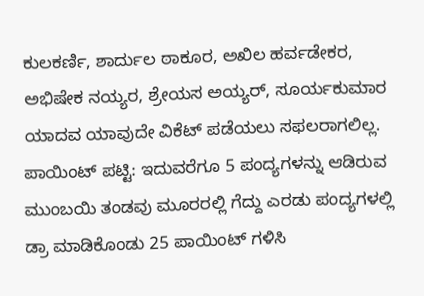ಕುಲಕರ್ಣಿ, ಶಾರ್ದುಲ ಠಾಕೂರ, ಅಖಿಲ ಹರ್ವಡೇಕರ, ಅಭಿಷೇಕ ನಯ್ಯರ, ಶ್ರೇಯಸ ಅಯ್ಯರ್, ಸೂರ್ಯಕುಮಾರ ಯಾದವ ಯಾವುದೇ ವಿಕೆಟ್ ಪಡೆಯಲು ಸಫಲರಾಗಲಿಲ್ಲ.
ಪಾಯಿಂಟ್ ಪಟ್ಟಿ: ಇದುವರೆಗೂ 5 ಪಂದ್ಯಗಳನ್ನು ಆಡಿರುವ ಮುಂಬಯಿ ತಂಡವು ಮೂರರಲ್ಲಿ ಗೆದ್ದು ಎರಡು ಪಂದ್ಯಗಳಲ್ಲಿ ಡ್ರಾ ಮಾಡಿಕೊಂಡು 25 ಪಾಯಿಂಟ್ ಗಳಿಸಿ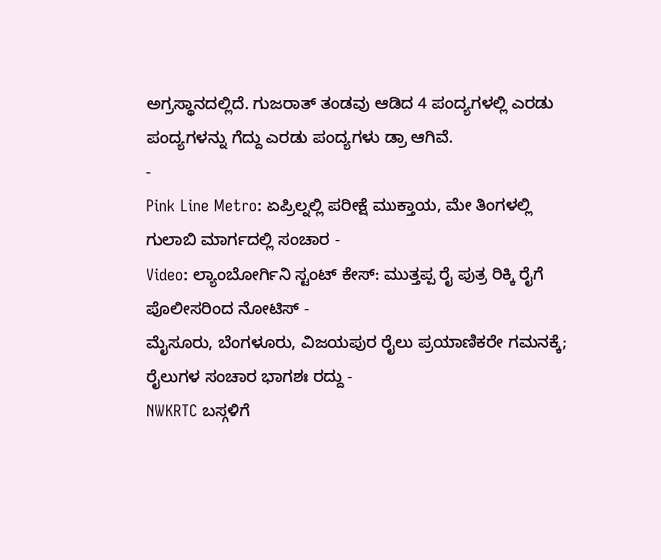ಅಗ್ರಸ್ಥಾನದಲ್ಲಿದೆ. ಗುಜರಾತ್ ತಂಡವು ಆಡಿದ 4 ಪಂದ್ಯಗಳಲ್ಲಿ ಎರಡು ಪಂದ್ಯಗಳನ್ನು ಗೆದ್ದು ಎರಡು ಪಂದ್ಯಗಳು ಡ್ರಾ ಆಗಿವೆ.
-
Pink Line Metro: ಏಪ್ರಿಲ್ನಲ್ಲಿ ಪರೀಕ್ಷೆ ಮುಕ್ತಾಯ, ಮೇ ತಿಂಗಳಲ್ಲಿ ಗುಲಾಬಿ ಮಾರ್ಗದಲ್ಲಿ ಸಂಚಾರ -
Video: ಲ್ಯಾಂಬೋರ್ಗಿನಿ ಸ್ಟಂಟ್ ಕೇಸ್: ಮುತ್ತಪ್ಪ ರೈ ಪುತ್ರ ರಿಕ್ಕಿ ರೈಗೆ ಪೊಲೀಸರಿಂದ ನೋಟಿಸ್ -
ಮೈಸೂರು, ಬೆಂಗಳೂರು, ವಿಜಯಪುರ ರೈಲು ಪ್ರಯಾಣಿಕರೇ ಗಮನಕ್ಕೆ; ರೈಲುಗಳ ಸಂಚಾರ ಭಾಗಶಃ ರದ್ದು -
NWKRTC ಬಸ್ಗಳಿಗೆ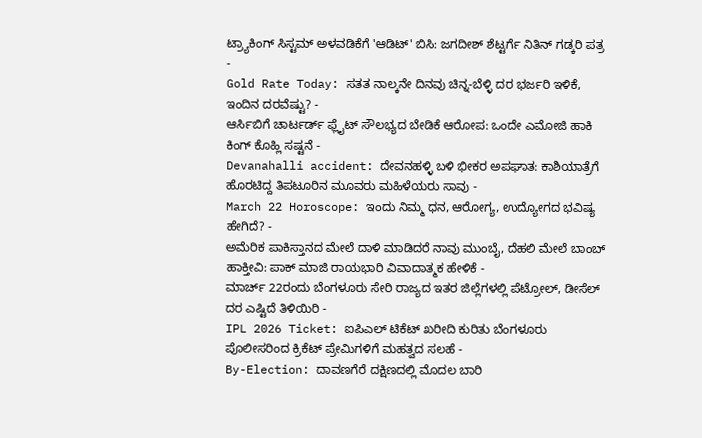ಟ್ರ್ಯಾಕಿಂಗ್ ಸಿಸ್ಟಮ್ ಅಳವಡಿಕೆಗೆ 'ಆಡಿಟ್' ಬಿಸಿ: ಜಗದೀಶ್ ಶೆಟ್ಟರ್ಗೆ ನಿತಿನ್ ಗಡ್ಕರಿ ಪತ್ರ -
Gold Rate Today: ಸತತ ನಾಲ್ಕನೇ ದಿನವು ಚಿನ್ನ-ಬೆಳ್ಳಿ ದರ ಭರ್ಜರಿ ಇಳಿಕೆ, ಇಂದಿನ ದರವೆಷ್ಟು? -
ಆರ್ಸಿಬಿಗೆ ಚಾರ್ಟರ್ಡ್ ಫ್ಲೈಟ್ ಸೌಲಭ್ಯದ ಬೇಡಿಕೆ ಆರೋಪ: ಒಂದೇ ಎಮೋಜಿ ಹಾಕಿ ಕಿಂಗ್ ಕೊಹ್ಲಿ ಸಷ್ಟನೆ -
Devanahalli accident: ದೇವನಹಳ್ಳಿ ಬಳಿ ಭೀಕರ ಅಪಘಾತ: ಕಾಶಿಯಾತ್ರೆಗೆ ಹೊರಟಿದ್ದ ತಿಪಟೂರಿನ ಮೂವರು ಮಹಿಳೆಯರು ಸಾವು -
March 22 Horoscope: ಇಂದು ನಿಮ್ಮ ಧನ, ಆರೋಗ್ಯ, ಉದ್ಯೋಗದ ಭವಿಷ್ಯ ಹೇಗಿದೆ? -
ಅಮೆರಿಕ ಪಾಕಿಸ್ತಾನದ ಮೇಲೆ ದಾಳಿ ಮಾಡಿದರೆ ನಾವು ಮುಂಬೈ, ದೆಹಲಿ ಮೇಲೆ ಬಾಂಬ್ ಹಾಕ್ತೀವಿ: ಪಾಕ್ ಮಾಜಿ ರಾಯಭಾರಿ ವಿವಾದಾತ್ಮಕ ಹೇಳಿಕೆ -
ಮಾರ್ಚ್ 22ರಂದು ಬೆಂಗಳೂರು ಸೇರಿ ರಾಜ್ಯದ ಇತರ ಜಿಲ್ಲೆಗಳಲ್ಲಿ ಪೆಟ್ರೋಲ್, ಡೀಸೆಲ್ ದರ ಎಷ್ಟಿದೆ ತಿಳಿಯಿರಿ -
IPL 2026 Ticket: ಐಪಿಎಲ್ ಟಿಕೆಟ್ ಖರೀದಿ ಕುರಿತು ಬೆಂಗಳೂರು ಪೊಲೀಸರಿಂದ ಕ್ರಿಕೆಟ್ ಪ್ರೇಮಿಗಳಿಗೆ ಮಹತ್ವದ ಸಲಹೆ -
By-Election: ದಾವಣಗೆರೆ ದಕ್ಷಿಣದಲ್ಲಿ ಮೊದಲ ಬಾರಿ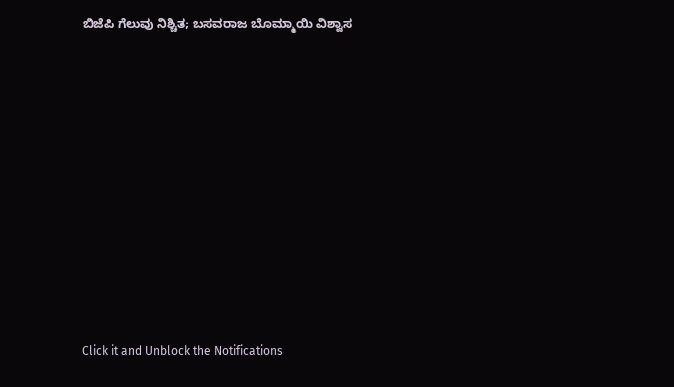ಬಿಜೆಪಿ ಗೆಲುವು ನಿಶ್ಚಿತ; ಬಸವರಾಜ ಬೊಮ್ಮಾಯಿ ವಿಶ್ವಾಸ












Click it and Unblock the Notifications